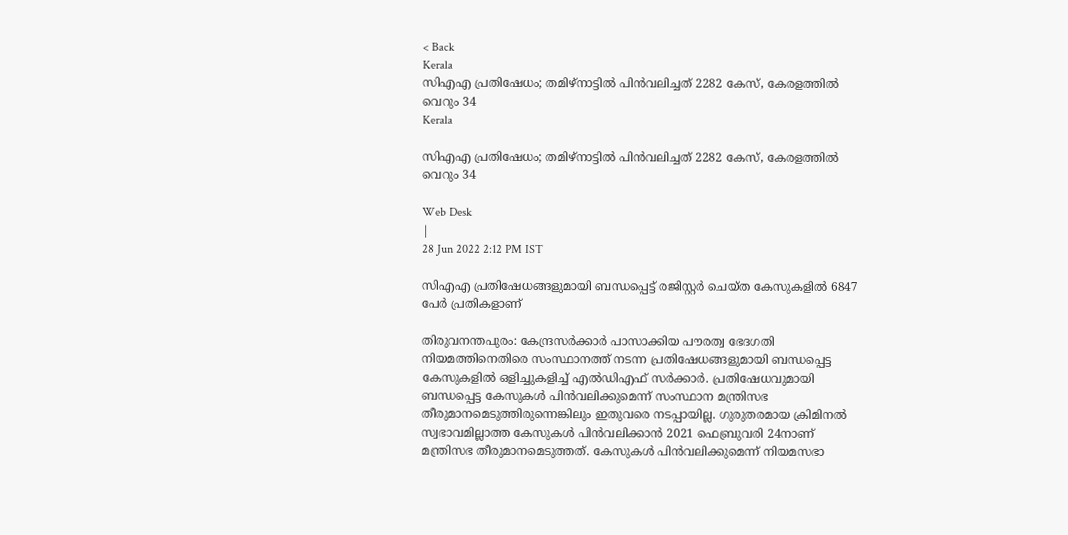< Back
Kerala
സിഎഎ പ്രതിഷേധം; തമിഴ്‌നാട്ടിൽ പിൻവലിച്ചത് 2282 കേസ്, കേരളത്തിൽ വെറും 34
Kerala

സിഎഎ പ്രതിഷേധം; തമിഴ്‌നാട്ടിൽ പിൻവലിച്ചത് 2282 കേസ്, കേരളത്തിൽ വെറും 34

Web Desk
|
28 Jun 2022 2:12 PM IST

സിഎഎ പ്രതിഷേധങ്ങളുമായി ബന്ധപ്പെട്ട് രജിസ്റ്റര്‍ ചെയ്ത കേസുകളില്‍ 6847 പേര്‍ പ്രതികളാണ്

തിരുവനന്തപുരം: കേന്ദ്രസർക്കാർ പാസാക്കിയ പൗരത്വ ഭേദഗതി നിയമത്തിനെതിരെ സംസ്ഥാനത്ത് നടന്ന പ്രതിഷേധങ്ങളുമായി ബന്ധപ്പെട്ട കേസുകളിൽ ഒളിച്ചുകളിച്ച് എൽഡിഎഫ് സർക്കാർ. പ്രതിഷേധവുമായി ബന്ധപ്പെട്ട കേസുകൾ പിൻവലിക്കുമെന്ന് സംസ്ഥാന മന്ത്രിസഭ തീരുമാനമെടുത്തിരുന്നെങ്കിലും ഇതുവരെ നടപ്പായില്ല. ഗുരുതരമായ ക്രിമിനൽ സ്വഭാവമില്ലാത്ത കേസുകൾ പിൻവലിക്കാൻ 2021 ഫെബ്രുവരി 24നാണ് മന്ത്രിസഭ തീരുമാനമെടുത്തത്. കേസുകൾ പിൻവലിക്കുമെന്ന് നിയമസഭാ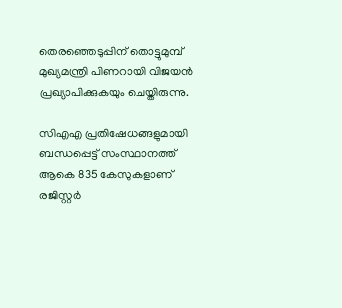തെരഞ്ഞെടുപ്പിന് തൊട്ടുമുമ്പ് മുഖ്യമന്ത്രി പിണറായി വിജയൻ പ്രഖ്യാപിക്കുകയും ചെയ്തിരുന്നു.

സിഎഎ പ്രതിഷേധങ്ങളുമായി ബന്ധപ്പെട്ട് സംസ്ഥാനത്ത് ആകെ 835 കേസുകളാണ് രജിസ്റ്റർ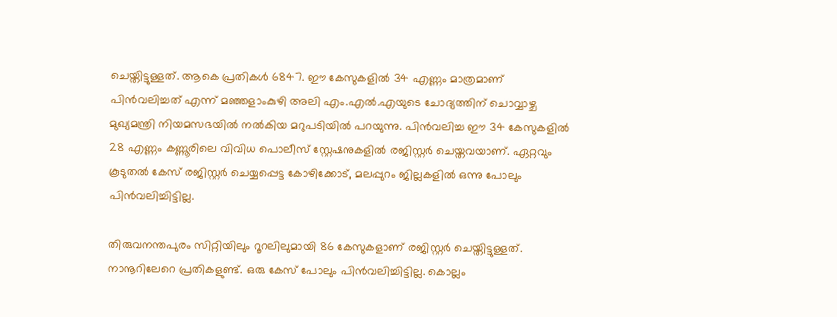ചെയ്തിട്ടുള്ളത്. ആകെ പ്രതികൾ 6847. ഈ കേസുകളിൽ 34 എണ്ണം മാത്രമാണ് പിൻവലിച്ചത് എന്ന് മഞ്ഞളാംകുഴി അലി എം.എൽ.എയുടെ ചോദ്യത്തിന് ചൊവ്വാഴ്ച മുഖ്യമന്ത്രി നിയമസഭയിൽ നൽകിയ മറുപടിയില്‍ പറയുന്നു. പിൻവലിച്ച ഈ 34 കേസുകളിൽ 28 എണ്ണം കണ്ണൂരിലെ വിവിധ പൊലീസ് സ്റ്റേഷനുകളിൽ രജിസ്റ്റർ ചെയ്തവയാണ്. ഏറ്റവും കൂടുതൽ കേസ് രജിസ്റ്റർ ചെയ്യപ്പെട്ട കോഴിക്കോട്, മലപ്പുറം ജില്ലകളിൽ ഒന്നു പോലും പിൻവലിച്ചിട്ടില്ല.

തിരുവനന്തപുരം സിറ്റിയിലും റൂറലിലുമായി 86 കേസുകളാണ് രജിസ്റ്റർ ചെയ്തിട്ടുള്ളത്. നാനൂറിലേറെ പ്രതികളുണ്ട്. ഒരു കേസ് പോലും പിൻവലിച്ചിട്ടില്ല. കൊല്ലം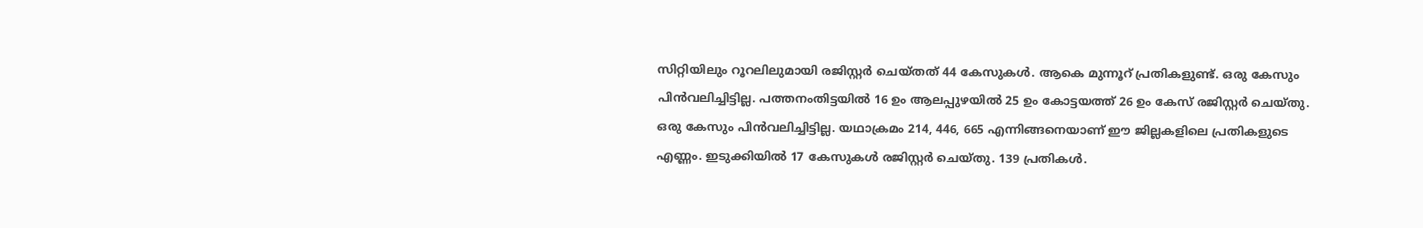സിറ്റിയിലും റൂറലിലുമായി രജിസ്റ്റർ ചെയ്തത് 44 കേസുകൾ. ആകെ മുന്നൂറ് പ്രതികളുണ്ട്. ഒരു കേസും പിൻവലിച്ചിട്ടില്ല. പത്തനംതിട്ടയിൽ 16 ഉം ആലപ്പുഴയിൽ 25 ഉം കോട്ടയത്ത് 26 ഉം കേസ് രജിസ്റ്റർ ചെയ്തു. ഒരു കേസും പിൻവലിച്ചിട്ടില്ല. യഥാക്രമം 214, 446, 665 എന്നിങ്ങനെയാണ് ഈ ജില്ലകളിലെ പ്രതികളുടെ എണ്ണം. ഇടുക്കിയിൽ 17 കേസുകൾ രജിസ്റ്റർ ചെയ്തു. 139 പ്രതികൾ.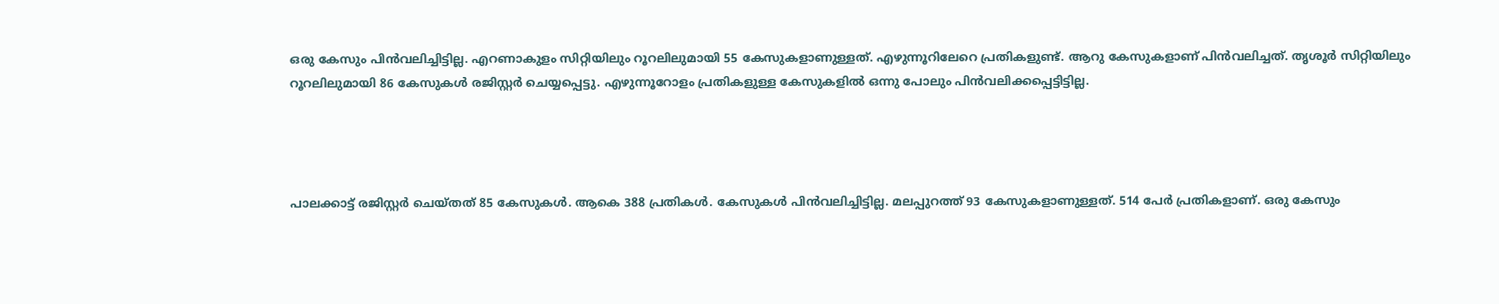ഒരു കേസും പിൻവലിച്ചിട്ടില്ല. എറണാകുളം സിറ്റിയിലും റൂറലിലുമായി 55 കേസുകളാണുള്ളത്. എഴുന്നൂറിലേറെ പ്രതികളുണ്ട്. ആറു കേസുകളാണ് പിൻവലിച്ചത്. തൃശൂർ സിറ്റിയിലും റൂറലിലുമായി 86 കേസുകൾ രജിസ്റ്റർ ചെയ്യപ്പെട്ടു. എഴുന്നൂറോളം പ്രതികളുള്ള കേസുകളിൽ ഒന്നു പോലും പിൻവലിക്കപ്പെട്ടിട്ടില്ല.




പാലക്കാട്ട് രജിസ്റ്റർ ചെയ്തത് 85 കേസുകൾ. ആകെ 388 പ്രതികൾ. കേസുകൾ പിൻവലിച്ചിട്ടില്ല. മലപ്പുറത്ത് 93 കേസുകളാണുള്ളത്. 514 പേർ പ്രതികളാണ്. ഒരു കേസും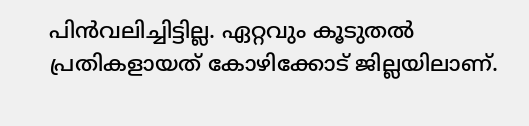പിൻവലിച്ചിട്ടില്ല. ഏറ്റവും കൂടുതൽ പ്രതികളായത് കോഴിക്കോട് ജില്ലയിലാണ്.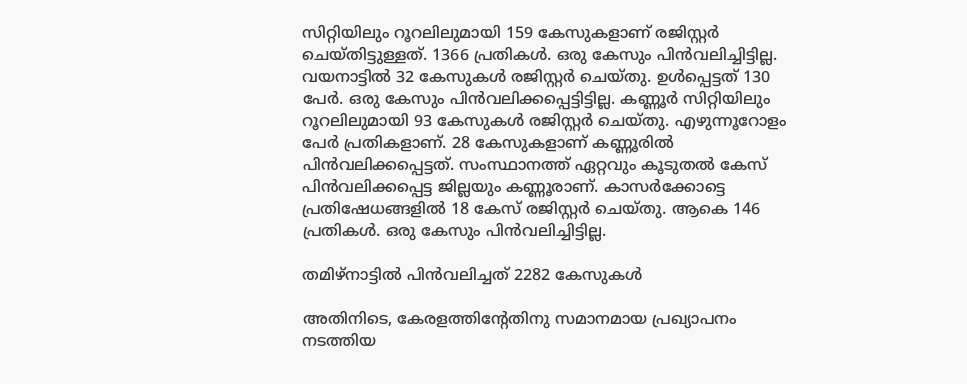സിറ്റിയിലും റൂറലിലുമായി 159 കേസുകളാണ് രജിസ്റ്റർ ചെയ്തിട്ടുള്ളത്. 1366 പ്രതികൾ. ഒരു കേസും പിൻവലിച്ചിട്ടില്ല. വയനാട്ടിൽ 32 കേസുകൾ രജിസ്റ്റർ ചെയ്തു. ഉൾപ്പെട്ടത് 130 പേർ. ഒരു കേസും പിൻവലിക്കപ്പെട്ടിട്ടില്ല. കണ്ണൂർ സിറ്റിയിലും റൂറലിലുമായി 93 കേസുകൾ രജിസ്റ്റർ ചെയ്തു. എഴുന്നൂറോളം പേർ പ്രതികളാണ്. 28 കേസുകളാണ് കണ്ണൂരിൽ പിൻവലിക്കപ്പെട്ടത്. സംസ്ഥാനത്ത് ഏറ്റവും കൂടുതൽ കേസ് പിൻവലിക്കപ്പെട്ട ജില്ലയും കണ്ണൂരാണ്. കാസർക്കോട്ടെ പ്രതിഷേധങ്ങളിൽ 18 കേസ് രജിസ്റ്റർ ചെയ്തു. ആകെ 146 പ്രതികൾ. ഒരു കേസും പിൻവലിച്ചിട്ടില്ല.

തമിഴ്‌നാട്ടിൽ പിൻവലിച്ചത് 2282 കേസുകൾ

അതിനിടെ, കേരളത്തിന്‍റേതിനു സമാനമായ പ്രഖ്യാപനം നടത്തിയ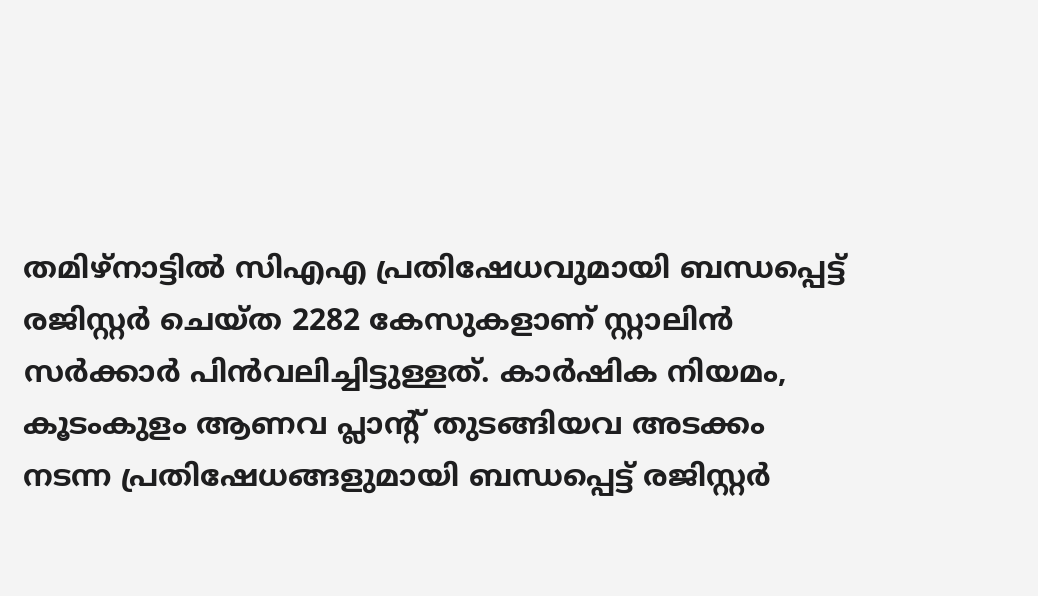തമിഴ്‌നാട്ടിൽ സിഎഎ പ്രതിഷേധവുമായി ബന്ധപ്പെട്ട് രജിസ്റ്റർ ചെയ്ത 2282 കേസുകളാണ് സ്റ്റാലിൻ സർക്കാർ പിൻവലിച്ചിട്ടുള്ളത്. കാർഷിക നിയമം, കൂടംകുളം ആണവ പ്ലാന്റ് തുടങ്ങിയവ അടക്കം നടന്ന പ്രതിഷേധങ്ങളുമായി ബന്ധപ്പെട്ട് രജിസ്റ്റർ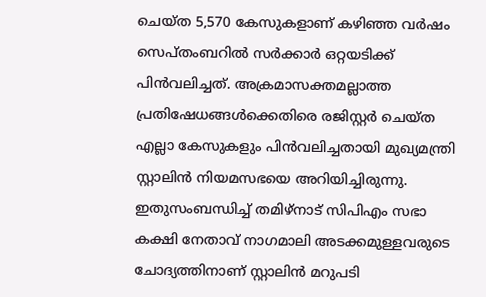ചെയ്ത 5,570 കേസുകളാണ് കഴിഞ്ഞ വർഷം സെപ്തംബറിൽ സർക്കാർ ഒറ്റയടിക്ക് പിൻവലിച്ചത്. അക്രമാസക്തമല്ലാത്ത പ്രതിഷേധങ്ങൾക്കെതിരെ രജിസ്റ്റർ ചെയ്ത എല്ലാ കേസുകളും പിൻവലിച്ചതായി മുഖ്യമന്ത്രി സ്റ്റാലിൻ നിയമസഭയെ അറിയിച്ചിരുന്നു. ഇതുസംബന്ധിച്ച് തമിഴ്‌നാട് സിപിഎം സഭാ കക്ഷി നേതാവ് നാഗമാലി അടക്കമുള്ളവരുടെ ചോദ്യത്തിനാണ് സ്റ്റാലിൻ മറുപടി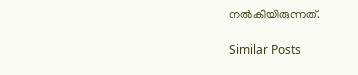നൽകിയിരുന്നത്.

Similar Posts